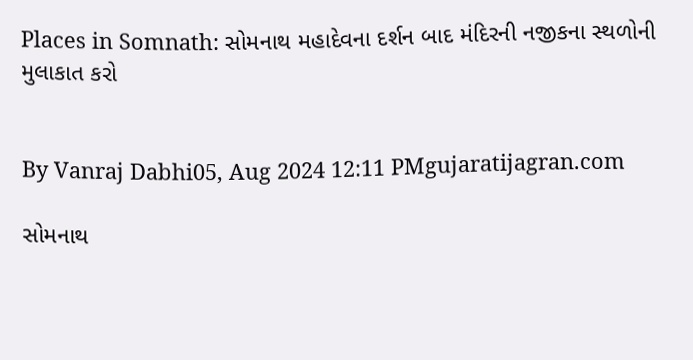Places in Somnath: સોમનાથ મહાદેવના દર્શન બાદ મંદિરની નજીકના સ્થળોની મુલાકાત કરો


By Vanraj Dabhi05, Aug 2024 12:11 PMgujaratijagran.com

સોમનાથ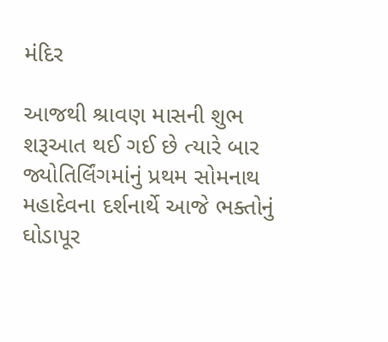મંદિર

આજથી શ્રાવણ માસની શુભ શરૂઆત થઈ ગઈ છે ત્યારે બાર જ્યોતિર્લિંગમાંનું પ્રથમ સોમનાથ મહાદેવના દર્શનાર્થે આજે ભક્તોનું ઘોડાપૂર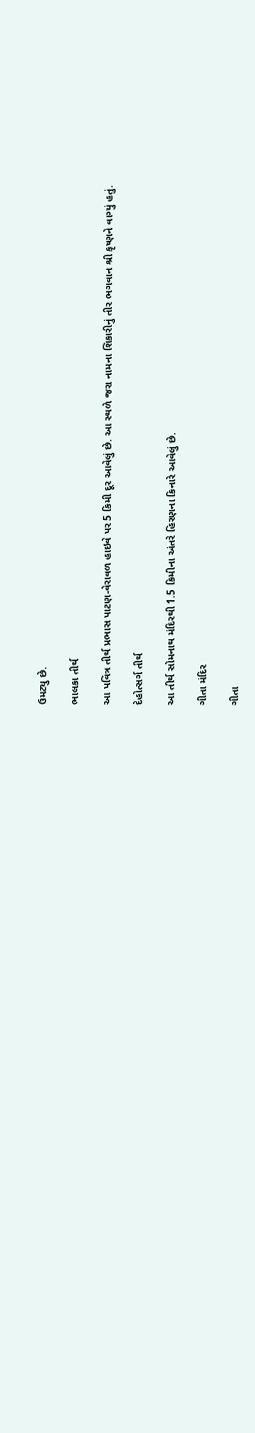ઉમટ્યુ છે.

ભાલકા તીર્થ

આ પવિત્ર તીર્થ પ્રભાસ પાટણ-વેરાવળ હાઇવે પર 5 કિમી દૂર આવેલું છે. આ સ્થળે જરા નામના શિકારીનું તીર ભગવાન શ્રી કૃષ્ણને વાગ્યું હતું.

દેહોત્સર્ગ તીર્થ

આ તીર્થ સોમનાથ મંદિરથી 1.5 કિમીના અંતરે હિરણના કિનારે આવેલું છે.

ગીતા મંદિર

ગીતા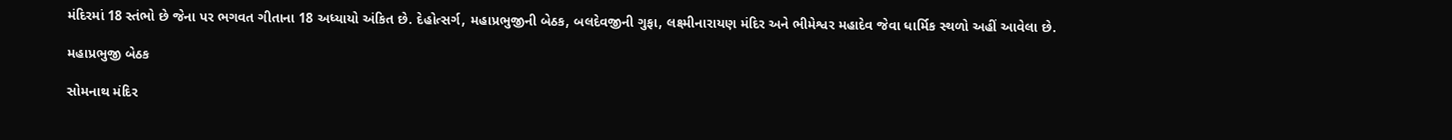મંદિરમાં 18 સ્તંભો છે જેના પર ભગવત ગીતાના 18 અધ્યાયો અંકિત છે. દેહોત્સર્ગ, મહાપ્રભુજીની બેઠક, બલદેવજીની ગુફા, લક્ષ્મીનારાયણ મંદિર અને ભીમેશ્વર મહાદેવ જેવા ધાર્મિક સ્થળો અહીં આવેલા છે.

મહાપ્રભુજી બેઠક

સોમનાથ મંદિર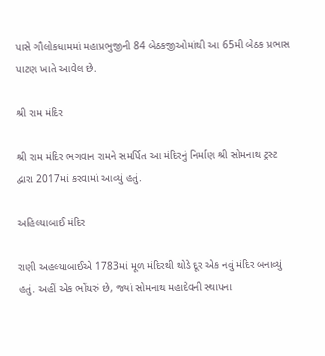પાસે ગૌલોકધામમાં મહાપ્રભુજીની 84 બેઠકજીઓમાંથી આ 65મી બેઠક પ્રભાસ પાટણ ખાતે આવેલ છે.

શ્રી રામ મંદિર

શ્રી રામ મંદિર ભગવાન રામને સમર્પિત આ મંદિરનું નિર્માણ શ્રી સોમનાથ ટ્રસ્ટ દ્વારા 2017માં કરવામાં આવ્યું હતું.

અહિલ્યાબાઈ મંદિર

રાણી અહલ્યાબાઈએ 1783માં મૂળ મંદિરથી થોડે દૂર એક નવું મંદિર બનાવ્યું હતું. અહીં એક ભોંયરું છે, જ્યાં સોમનાથ મહાદેવની સ્થાપના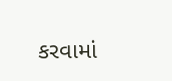કરવામાં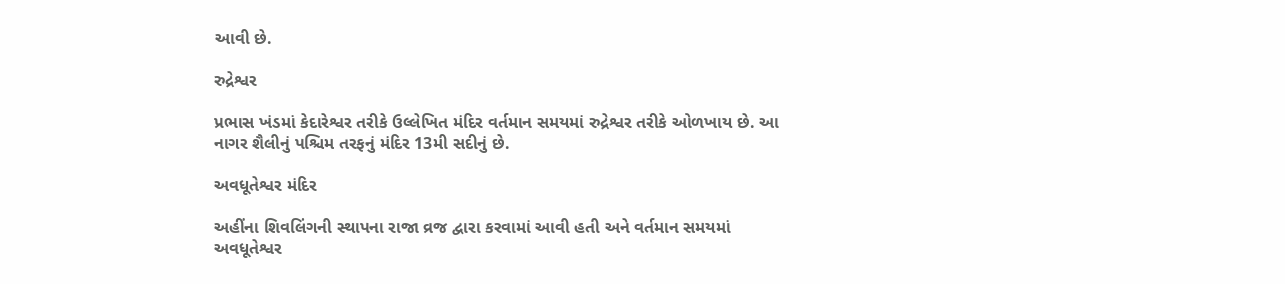આવી છે.

રુદ્રેશ્વર

પ્રભાસ ખંડમાં કેદારેશ્વર તરીકે ઉલ્લેખિત મંદિર વર્તમાન સમયમાં રુદ્રેશ્વર તરીકે ઓળખાય છે. આ નાગર શૈલીનું પશ્ચિમ તરફનું મંદિર 13મી સદીનું છે.

અવધૂતેશ્વર મંદિર

અહીંના શિવલિંગની સ્થાપના રાજા વ્રજ દ્વારા કરવામાં આવી હતી અને વર્તમાન સમયમાં અવધૂતેશ્વર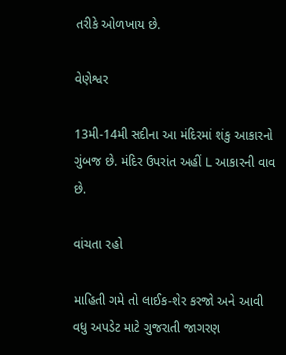તરીકે ઓળખાય છે.

વેણેશ્વર

13મી-14મી સદીના આ મંદિરમાં શંકુ આકારનો ગુંબજ છે. મંદિર ઉપરાંત અહીં L આકારની વાવ છે.

વાંચતા રહો

માહિતી ગમે તો લાઈક-શેર કરજો અને આવી વધુ અપડેટ માટે ગુજરાતી જાગરણ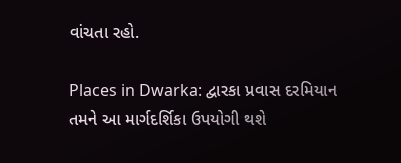વાંચતા રહો.

Places in Dwarka: દ્વારકા પ્રવાસ દરમિયાન તમને આ માર્ગદર્શિકા ઉપયોગી થશે